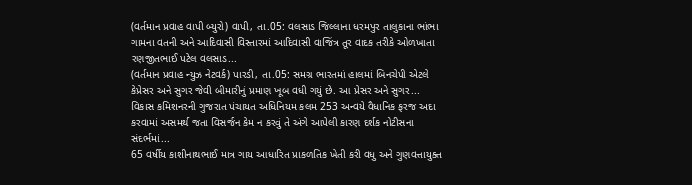(વર્તમાન પ્રવાહ વાપી બ્યુરો) વાપી, તા.05: વલસાડ જિલ્લાના ધરમપુર તાલુકાના ભાંભા ગામના વતની અને આદિવાસી વિસ્તારમાં આદિવાસી વાજિંત્ર તૂર વાદક તરીકે ઓળખાતા રણજીતભાઈ પટેલ વલસાડ...
(વર્તમાન પ્રવાહ ન્યુઝ નેટવર્ક) પારડી, તા.05: સમગ્ર ભારતમાં હાલમાં બિનચેપી એટલે કેપ્રેસર અને સુગર જેવી બીમારીનું પ્રમાણ ખૂબ વધી ગયું છે. આ પ્રેસર અને સુગર...
વિકાસ કમિશનરની ગુજરાત પંચાયત અધિનિયમ કલમ 253 અન્વયે વૈધાનિક ફરજ અદા કરવામાં અસમર્થ જતા વિસર્જન કેમ ન કરવું તે અંગે આપેલી કારણ દર્શક નોટીસના સંદર્ભમાં...
65 વર્ષીય કાશીનાથભાઈ માત્ર ગાય આધારિત પ્રાકળતિક ખેતી કરી વધુ અને ગુણવત્તાયુક્ત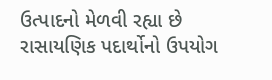ઉત્પાદનો મેળવી રહ્યા છે રાસાયણિક પદાર્થોનો ઉપયોગ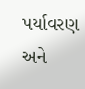પર્યાવરણ અને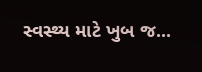સ્વસ્થ્ય માટે ખુબ જ...